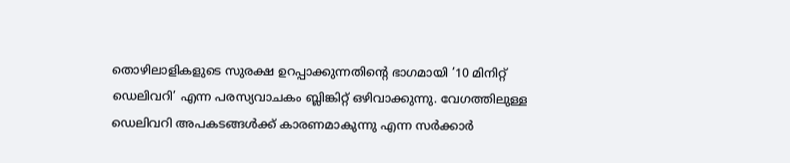തൊഴിലാളികളുടെ സുരക്ഷ ഉറപ്പാക്കുന്നതിന്റെ ഭാഗമായി ’10 മിനിറ്റ് ഡെലിവറി’ എന്ന പരസ്യവാചകം ബ്ലിങ്കിറ്റ് ഒഴിവാക്കുന്നു. വേഗത്തിലുള്ള ഡെലിവറി അപകടങ്ങള്‍ക്ക് കാരണമാകുന്നു എന്ന സര്‍ക്കാര്‍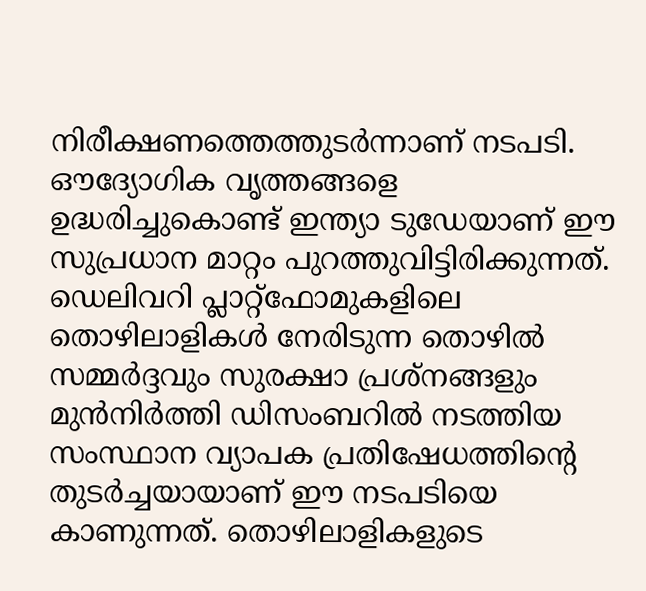നിരീക്ഷണത്തെത്തുടര്‍ന്നാണ് നടപടി. ഔദ്യോഗിക വൃത്തങ്ങളെ ഉദ്ധരിച്ചുകൊണ്ട് ഇന്ത്യാ ടുഡേയാണ് ഈ സുപ്രധാന മാറ്റം പുറത്തുവിട്ടിരിക്കുന്നത്.
ഡെലിവറി പ്ലാറ്റ്‌ഫോമുകളിലെ തൊഴിലാളികള്‍ നേരിടുന്ന തൊഴില്‍ സമ്മര്‍ദ്ദവും സുരക്ഷാ പ്രശ്നങ്ങളും മുന്‍നിര്‍ത്തി ഡിസംബറില്‍ നടത്തിയ സംസ്ഥാന വ്യാപക പ്രതിഷേധത്തിന്റെ തുടര്‍ച്ചയായാണ് ഈ നടപടിയെ കാണുന്നത്. തൊഴിലാളികളുടെ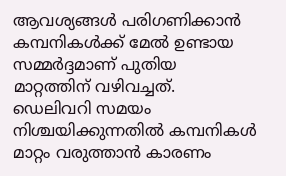ആവശ്യങ്ങള്‍ പരിഗണിക്കാന്‍ കമ്പനികള്‍ക്ക് മേല്‍ ഉണ്ടായ സമ്മര്‍ദ്ദമാണ് പുതിയ മാറ്റത്തിന് വഴിവച്ചത്.
ഡെലിവറി സമയം നിശ്ചയിക്കുന്നതില്‍ കമ്പനികള്‍ മാറ്റം വരുത്താന്‍ കാരണം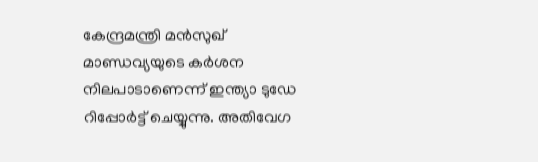കേന്ദ്രമന്ത്രി മന്‍സുഖ് മാണ്ഡവ്യയുടെ കര്‍ശന നിലപാടാണെന്ന് ഇന്ത്യാ ടുഡേ റിപ്പോര്‍ട്ട് ചെയ്യുന്നു. അതിവേഗ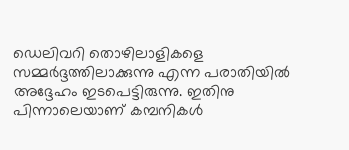ഡെലിവറി തൊഴിലാളികളെ സമ്മര്‍ദ്ദത്തിലാക്കുന്നു എന്ന പരാതിയില്‍ അദ്ദേഹം ഇടപെട്ടിരുന്നു. ഇതിനു പിന്നാലെയാണ് കമ്പനികള്‍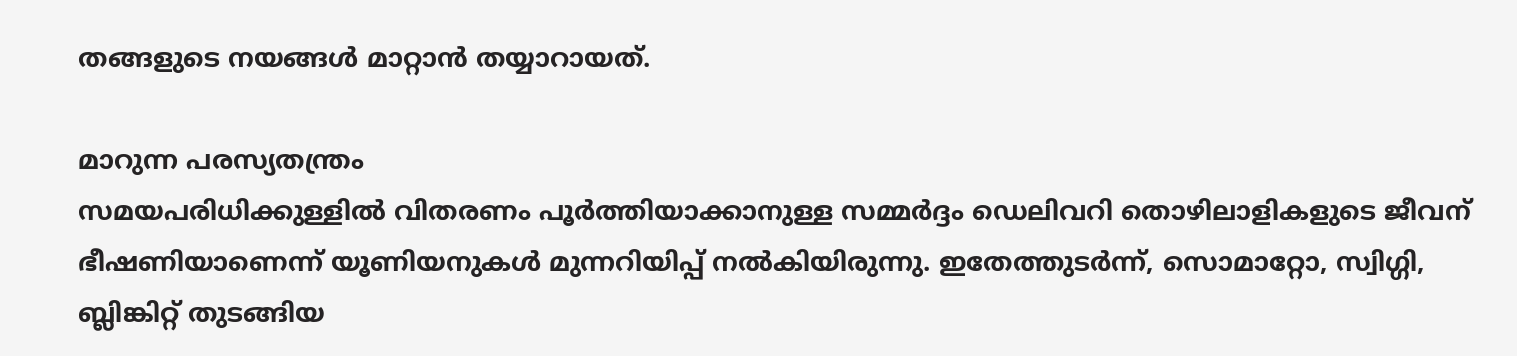തങ്ങളുടെ നയങ്ങള്‍ മാറ്റാന്‍ തയ്യാറായത്.

മാറുന്ന പരസ്യതന്ത്രം
സമയപരിധിക്കുള്ളില്‍ വിതരണം പൂര്‍ത്തിയാക്കാനുള്ള സമ്മര്‍ദ്ദം ഡെലിവറി തൊഴിലാളികളുടെ ജീവന് ഭീഷണിയാണെന്ന് യൂണിയനുകള്‍ മുന്നറിയിപ്പ് നല്‍കിയിരുന്നു. ഇതേത്തുടര്‍ന്ന്, സൊമാറ്റോ, സ്വിഗ്ഗി, ബ്ലിങ്കിറ്റ് തുടങ്ങിയ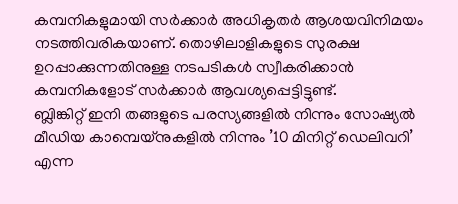കമ്പനികളുമായി സര്‍ക്കാര്‍ അധികൃതര്‍ ആശയവിനിമയം നടത്തിവരികയാണ്. തൊഴിലാളികളുടെ സുരക്ഷ ഉറപ്പാക്കുന്നതിനുള്ള നടപടികള്‍ സ്വീകരിക്കാന്‍ കമ്പനികളോട് സര്‍ക്കാര്‍ ആവശ്യപ്പെട്ടിട്ടുണ്ട്.
ബ്ലിങ്കിറ്റ് ഇനി തങ്ങളുടെ പരസ്യങ്ങളില്‍ നിന്നും സോഷ്യല്‍ മീഡിയ കാമ്പെയ്‌നുകളില്‍ നിന്നും ’10 മിനിറ്റ് ഡെലിവറി’ എന്ന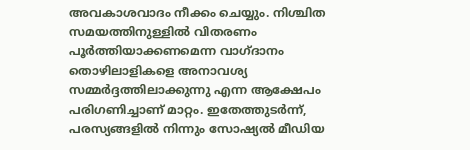അവകാശവാദം നീക്കം ചെയ്യും. നിശ്ചിത സമയത്തിനുള്ളില്‍ വിതരണം പൂര്‍ത്തിയാക്കണമെന്ന വാഗ്ദാനം തൊഴിലാളികളെ അനാവശ്യ സമ്മര്‍ദ്ദത്തിലാക്കുന്നു എന്ന ആക്ഷേപം പരിഗണിച്ചാണ് മാറ്റം. ഇതേത്തുടര്‍ന്ന്, പരസ്യങ്ങളില്‍ നിന്നും സോഷ്യല്‍ മീഡിയ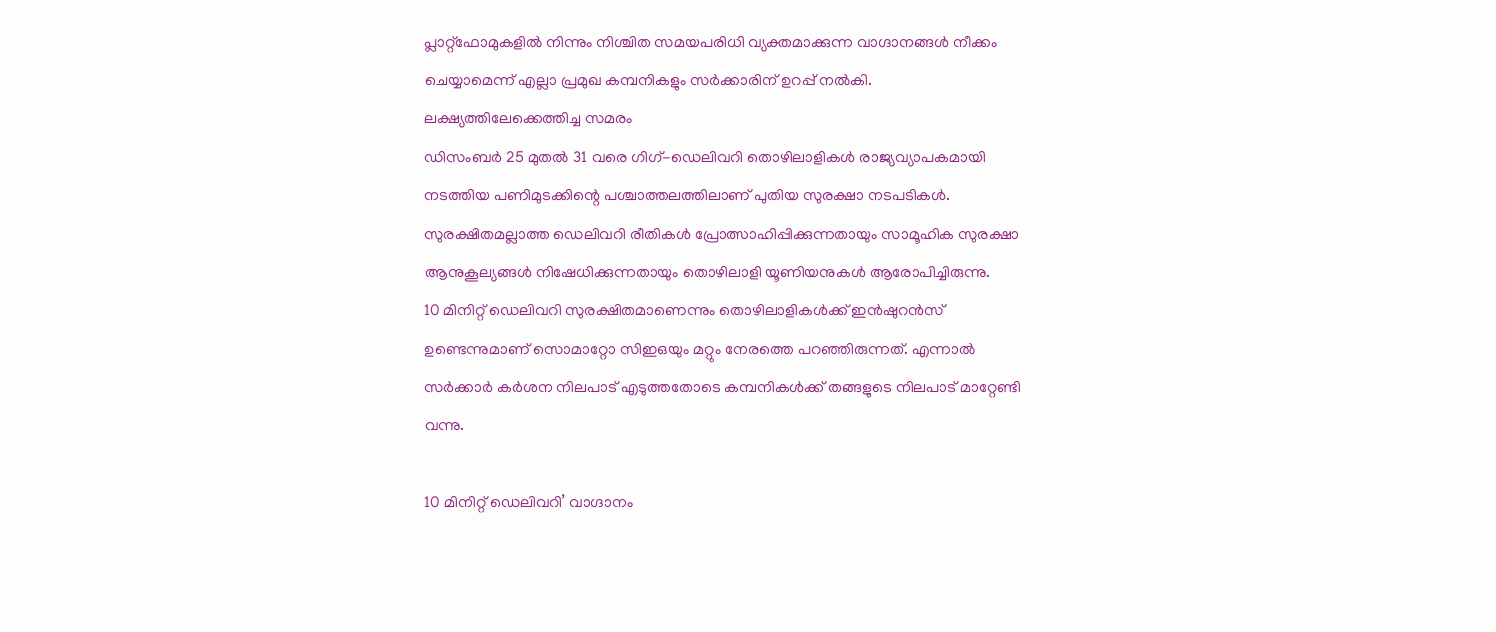പ്ലാറ്റ്‌ഫോമുകളില്‍ നിന്നും നിശ്ചിത സമയപരിധി വ്യക്തമാക്കുന്ന വാഗ്ദാനങ്ങള്‍ നീക്കം ചെയ്യാമെന്ന് എല്ലാ പ്രമുഖ കമ്പനികളും സര്‍ക്കാരിന് ഉറപ്പ് നല്‍കി.
ലക്ഷ്യത്തിലേക്കെത്തിച്ച സമരം
ഡിസംബര്‍ 25 മുതല്‍ 31 വരെ ഗിഗ്-ഡെലിവറി തൊഴിലാളികള്‍ രാജ്യവ്യാപകമായി നടത്തിയ പണിമുടക്കിന്റെ പശ്ചാത്തലത്തിലാണ് പുതിയ സുരക്ഷാ നടപടികള്‍. സുരക്ഷിതമല്ലാത്ത ഡെലിവറി രീതികള്‍ പ്രോത്സാഹിപ്പിക്കുന്നതായും സാമൂഹിക സുരക്ഷാ ആനുകൂല്യങ്ങള്‍ നിഷേധിക്കുന്നതായും തൊഴിലാളി യൂണിയനുകള്‍ ആരോപിച്ചിരുന്നു.
10 മിനിറ്റ് ഡെലിവറി സുരക്ഷിതമാണെന്നും തൊഴിലാളികള്‍ക്ക് ഇന്‍ഷുറന്‍സ് ഉണ്ടെന്നുമാണ് സൊമാറ്റോ സിഇഒയും മറ്റും നേരത്തെ പറഞ്ഞിരുന്നത്. എന്നാല്‍ സര്‍ക്കാര്‍ കര്‍ശന നിലപാട് എടുത്തതോടെ കമ്പനികള്‍ക്ക് തങ്ങളുടെ നിലപാട് മാറ്റേണ്ടി വന്നു.

10 മിനിറ്റ് ഡെലിവറി’ വാഗ്ദാനം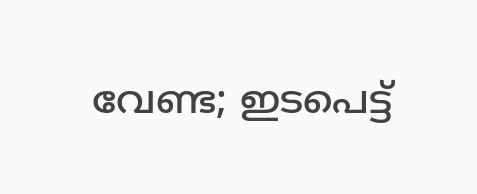വേണ്ട; ഇടപെട്ട്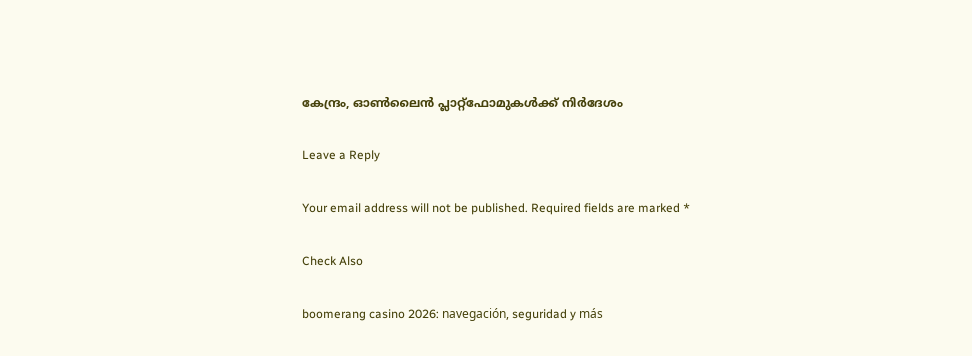കേന്ദ്രം, ഓണ്‍ലൈന്‍ പ്ലാറ്റ്ഫോമുകള്‍ക്ക് നിര്‍ദേശം

Leave a Reply

Your email address will not be published. Required fields are marked *

Check Also

boomerang casino 2026: navegación, seguridad y más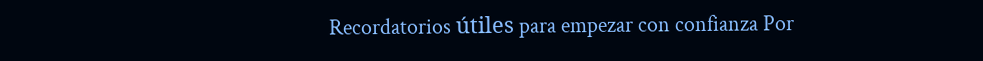Recordatorios útiles para empezar con confianza Por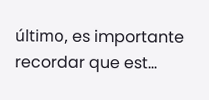último, es importante recordar que est…